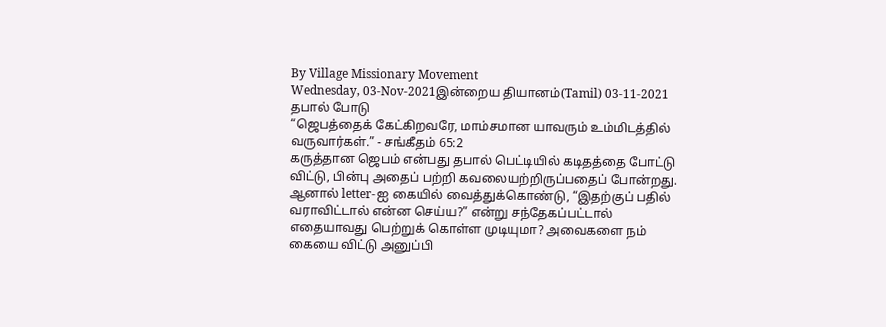By Village Missionary Movement
Wednesday, 03-Nov-2021இன்றைய தியானம்(Tamil) 03-11-2021
தபால் போடு
“ஜெபத்தைக் கேட்கிறவரே, மாம்சமான யாவரும் உம்மிடத்தில் வருவார்கள்.” - சங்கீதம் 65:2
கருத்தான ஜெபம் என்பது தபால் பெட்டியில் கடிதத்தை போட்டு விட்டு, பின்பு அதைப் பற்றி கவலையற்றிருப்பதைப் போன்றது. ஆனால் letter-ஐ கையில் வைத்துக்கொண்டு, “இதற்குப் பதில் வராவிட்டால் என்ன செய்ய?” என்று சந்தேகப்பட்டால் எதையாவது பெற்றுக் கொள்ள முடியுமா? அவைகளை நம் கையை விட்டு அனுப்பி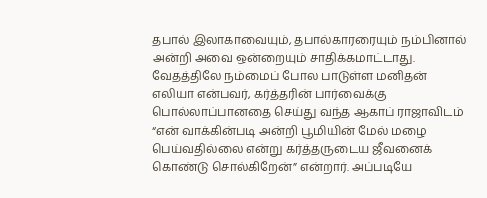தபால் இலாகாவையும், தபால்காரரையும் நம்பினால் அன்றி அவை ஒன்றையும் சாதிக்கமாட்டாது.
வேதத்திலே நம்மைப் போல பாடுள்ள மனிதன் எலியா என்பவர், கர்த்தரின் பார்வைக்கு பொல்லாப்பானதை செய்து வந்த ஆகாப் ராஜாவிடம் “என் வாக்கின்படி அன்றி பூமியின் மேல் மழை பெய்வதில்லை என்று கர்த்தருடைய ஜீவனைக் கொண்டு சொல்கிறேன்” என்றார். அப்படியே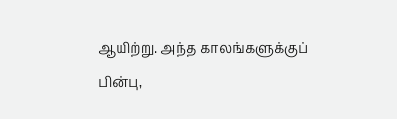ஆயிற்று. அந்த காலங்களுக்குப் பின்பு,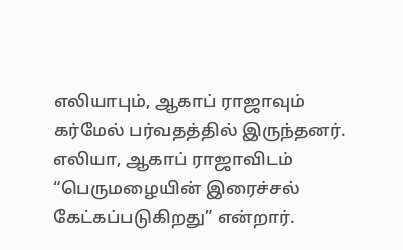எலியாபும், ஆகாப் ராஜாவும் கர்மேல் பர்வதத்தில் இருந்தனர். எலியா, ஆகாப் ராஜாவிடம் “பெருமழையின் இரைச்சல் கேட்கப்படுகிறது” என்றார்.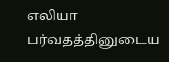எலியா பர்வதத்தினுடைய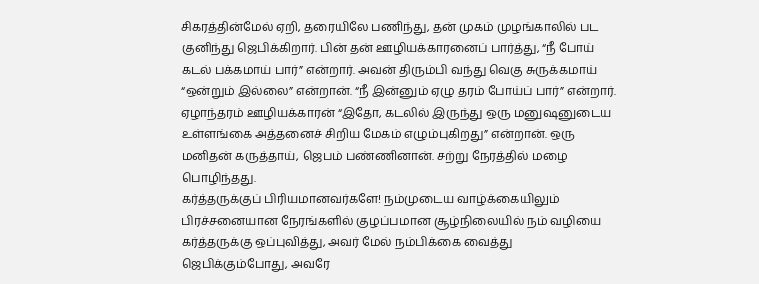சிகரத்தின்மேல் ஏறி, தரையிலே பணிந்து, தன் முகம் முழங்காலில் பட குனிந்து ஜெபிக்கிறார். பின் தன் ஊழியக்காரனைப் பார்த்து, “நீ போய் கடல் பக்கமாய் பார்” என்றார். அவன் திரும்பி வந்து வெகு சுருக்கமாய் “ஒன்றும் இல்லை” என்றான். “நீ இன்னும் ஏழு தரம் போய்ப் பார்” என்றார். ஏழாந்தரம் ஊழியக்காரன் “இதோ, கடலில் இருந்து ஒரு மனுஷனுடைய உள்ளங்கை அத்தனைச் சிறிய மேகம் எழும்புகிறது” என்றான். ஒரு மனிதன் கருத்தாய், ஜெபம் பண்ணினான். சற்று நேரத்தில் மழை பொழிந்தது.
கர்த்தருக்குப் பிரியமானவர்களே! நம்முடைய வாழ்க்கையிலும் பிரச்சனையான நேரங்களில் குழப்பமான சூழ்நிலையில் நம் வழியை கர்த்தருக்கு ஒப்புவித்து, அவர் மேல் நம்பிக்கை வைத்து ஜெபிக்கும்போது, அவரே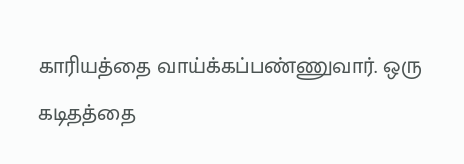காரியத்தை வாய்க்கப்பண்ணுவார். ஒரு கடிதத்தை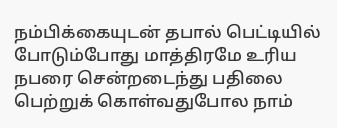நம்பிக்கையுடன் தபால் பெட்டியில் போடும்போது மாத்திரமே உரிய நபரை சென்றடைந்து பதிலை பெற்றுக் கொள்வதுபோல நாம்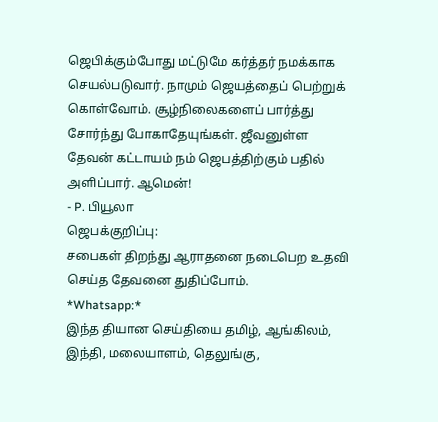ஜெபிக்கும்போது மட்டுமே கர்த்தர் நமக்காக செயல்படுவார். நாமும் ஜெயத்தைப் பெற்றுக் கொள்வோம். சூழ்நிலைகளைப் பார்த்து சோர்ந்து போகாதேயுங்கள். ஜீவனுள்ள தேவன் கட்டாயம் நம் ஜெபத்திற்கும் பதில் அளிப்பார். ஆமென்!
- P. பியூலா
ஜெபக்குறிப்பு:
சபைகள் திறந்து ஆராதனை நடைபெற உதவி செய்த தேவனை துதிப்போம்.
*Whatsapp:*
இந்த தியான செய்தியை தமிழ், ஆங்கிலம், இந்தி, மலையாளம், தெலுங்கு,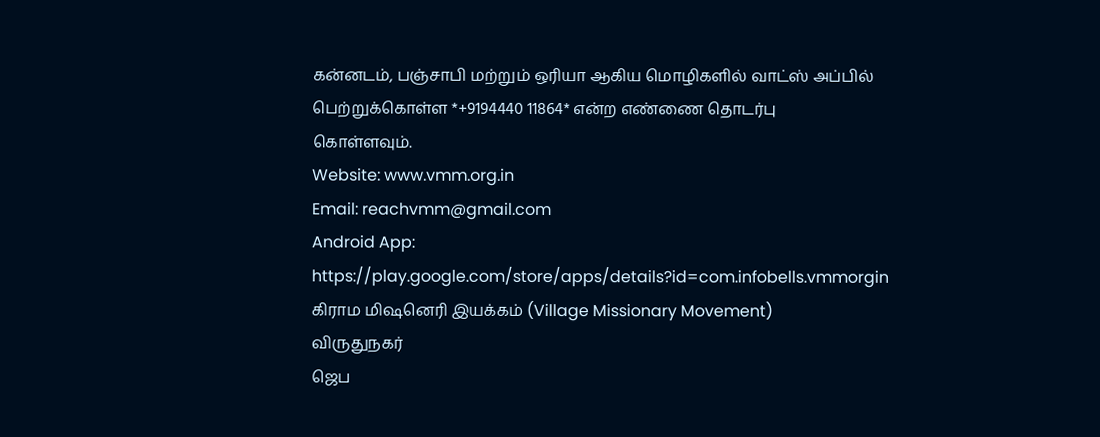கன்னடம், பஞ்சாபி மற்றும் ஒரியா ஆகிய மொழிகளில் வாட்ஸ் அப்பில் பெற்றுக்கொள்ள *+9194440 11864* என்ற எண்ணை தொடர்பு கொள்ளவும்.
Website: www.vmm.org.in
Email: reachvmm@gmail.com
Android App: https://play.google.com/store/apps/details?id=com.infobells.vmmorgin
கிராம மிஷனெரி இயக்கம் (Village Missionary Movement)
விருதுநகர்
ஜெப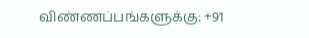விண்ணப்பங்களுக்கு: +91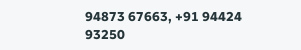94873 67663, +91 94424 93250